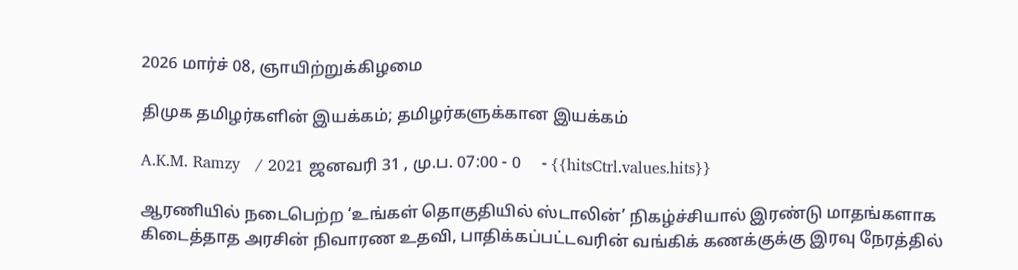2026 மார்ச் 08, ஞாயிற்றுக்கிழமை

திமுக தமிழர்களின் இயக்கம்; தமிழர்களுக்கான இயக்கம்

A.K.M. Ramzy   / 2021 ஜனவரி 31 , மு.ப. 07:00 - 0     - {{hitsCtrl.values.hits}}

ஆரணியில் நடைபெற்ற ‘உங்கள் தொகுதியில் ஸ்டாலின்’ நிகழ்ச்சியால் இரண்டு மாதங்களாக கிடைத்தாத அரசின் நிவாரண உதவி, பாதிக்கப்பட்டவரின் வங்கிக் கணக்குக்கு இரவு நேரத்தில்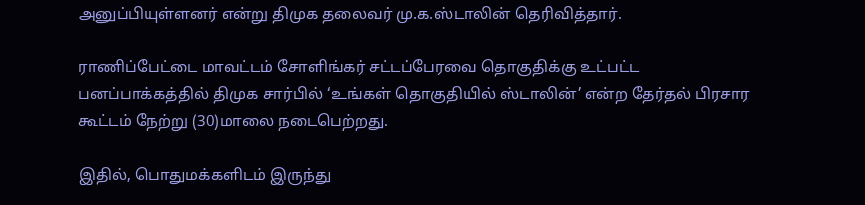அனுப்பியுள்ளனர் என்று திமுக தலைவர் மு.க.ஸ்டாலின் தெரிவித்தார்.

ராணிப்பேட்டை மாவட்டம் சோளிங்கர் சட்டப்பேரவை தொகுதிக்கு உட்பட்ட பனப்பாக்கத்தில் திமுக சார்பில் ‘உங்கள் தொகுதியில் ஸ்டாலின்’ என்ற தேர்தல் பிரசார கூட்டம் நேற்று (30)மாலை நடைபெற்றது.

இதில், பொதுமக்களிடம் இருந்து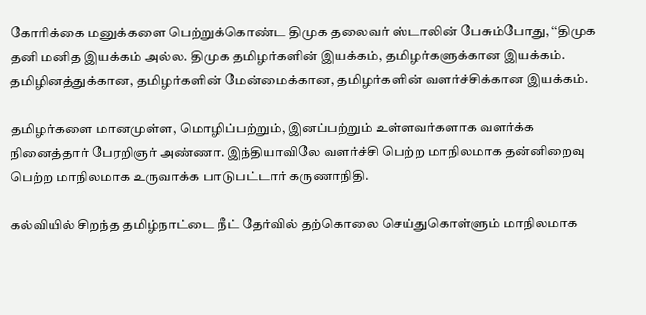கோரிக்கை மனுக்களை பெற்றுக்கொண்ட திமுக தலைவர் ஸ்டாலின் பேசும்போது, ‘‘திமுக தனி மனித இயக்கம் அல்ல. திமுக தமிழர்களின் இயக்கம், தமிழர்களுக்கான இயக்கம். தமிழினத்துக்கான, தமிழர்களின் மேன்மைக்கான, தமிழர்களின் வளர்ச்சிக்கான இயக்கம்.

தமிழர்களை மானமுள்ள, மொழிப்பற்றும், இனப்பற்றும் உள்ளவர்களாக வளர்க்க நினைத்தார் பேரறிஞர் அண்ணா. இந்தியாவிலே வளர்ச்சி பெற்ற மாநிலமாக தன்னிறைவு பெற்ற மாநிலமாக உருவாக்க பாடுபட்டார் கருணாநிதி.

கல்வியில் சிறந்த தமிழ்நாட்டை நீட் தேர்வில் தற்கொலை செய்துகொள்ளும் மாநிலமாக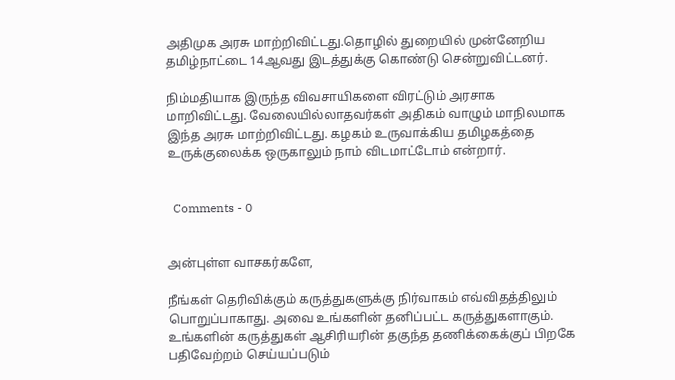அதிமுக அரசு மாற்றிவிட்டது.தொழில் துறையில் முன்னேறிய தமிழ்நாட்டை 14ஆவது இடத்துக்கு கொண்டு சென்றுவிட்டனர்.

நிம்மதியாக இருந்த விவசாயிகளை விரட்டும் அரசாக மாறிவிட்டது. வேலையில்லாதவர்கள் அதிகம் வாழும் மாநிலமாக இந்த அரசு மாற்றிவிட்டது. கழகம் உருவாக்கிய தமிழகத்தை உருக்குலைக்க ஒருகாலும் நாம் விடமாட்டோம் என்றார்.


  Comments - 0


அன்புள்ள வாசகர்களே,

நீங்கள் தெரிவிக்கும் கருத்துகளுக்கு நிர்வாகம் எவ்விதத்திலும் பொறுப்பாகாது. அவை உங்களின் தனிப்பட்ட கருத்துகளாகும். உங்களின் கருத்துகள் ஆசிரியரின் தகுந்த தணிக்கைக்குப் பிறகே பதிவேற்றம் செய்யப்படும்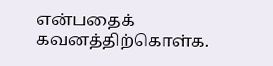என்பதைக் கவனத்திற்கொள்க.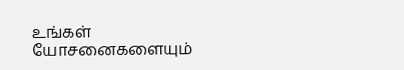உங்கள் யோசனைகளையும்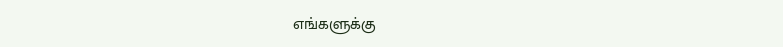எங்களுக்கு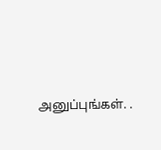அனுப்புங்கள். .